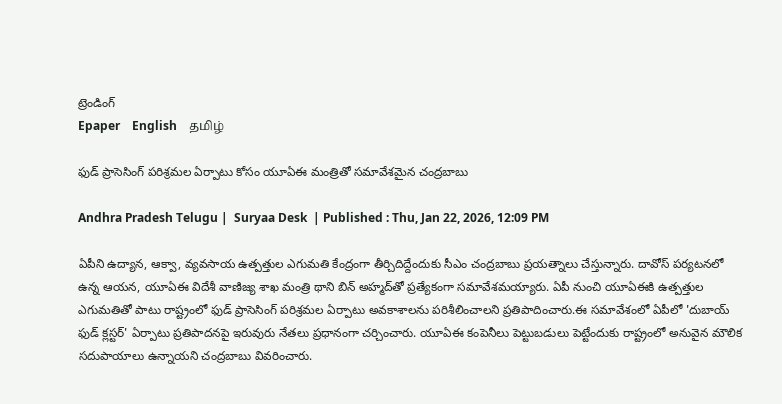ట్రెండింగ్
Epaper    English    தமிழ்

ఫుడ్ ప్రాసెసింగ్ పరిశ్రమల ఏర్పాటు కోసం యూఏఈ మంత్రితో సమావేశమైన చంద్రబాబు

Andhra Pradesh Telugu |  Suryaa Desk  | Published : Thu, Jan 22, 2026, 12:09 PM

ఏపీని ఉద్యాన, ఆక్వా, వ్యవసాయ ఉత్పత్తుల ఎగుమతి కేంద్రంగా తీర్చిదిద్దేందుకు సీఎం చంద్రబాబు ప్రయత్నాలు చేస్తున్నారు. దావోస్ పర్యటనలో ఉన్న ఆయన, యూఏఈ విదేశీ వాణిజ్య శాఖ మంత్రి థాని బిన్ అహ్మద్‌తో ప్రత్యేకంగా సమావేశమయ్యారు. ఏపీ నుంచి యూఏఈకి ఉత్పత్తుల ఎగుమతితో పాటు రాష్ట్రంలో ఫుడ్ ప్రాసెసింగ్ పరిశ్రమల ఏర్పాటు అవకాశాలను పరిశీలించాలని ప్రతిపాదించారు.ఈ సమావేశంలో ఏపీలో 'దుబాయ్ ఫుడ్ క్లస్టర్' ఏర్పాటు ప్రతిపాదనపై ఇరువురు నేతలు ప్రధానంగా చర్చించారు. యూఏఈ కంపెనీలు పెట్టుబడులు పెట్టేందుకు రాష్ట్రంలో అనువైన మౌలిక సదుపాయాలు ఉన్నాయని చంద్రబాబు వివరించారు.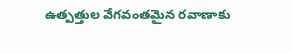ఉత్పత్తుల వేగవంతమైన రవాణాకు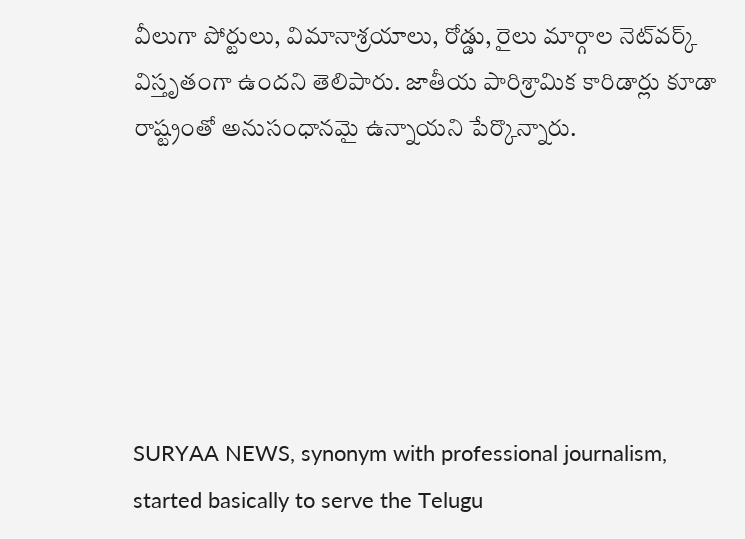వీలుగా పోర్టులు, విమానాశ్రయాలు, రోడ్డు, రైలు మార్గాల నెట్‌వర్క్ విస్తృతంగా ఉందని తెలిపారు. జాతీయ పారిశ్రామిక కారిడార్లు కూడా రాష్ట్రంతో అనుసంధానమై ఉన్నాయని పేర్కొన్నారు.






SURYAA NEWS, synonym with professional journalism, started basically to serve the Telugu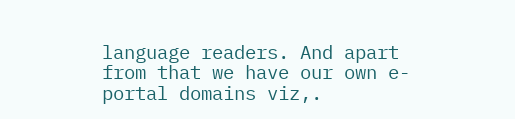language readers. And apart from that we have our own e-portal domains viz,.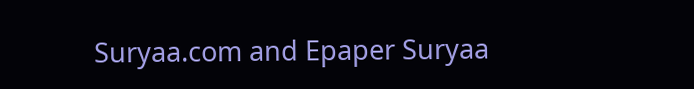Suryaa.com and Epaper Suryaa